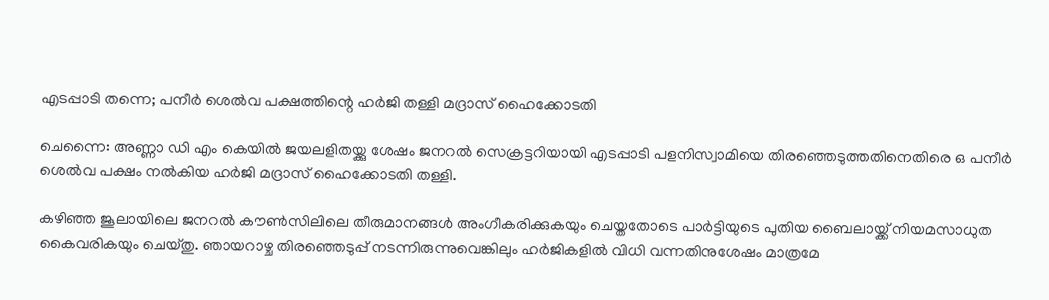എടപ്പാടി തന്നെ; പനീര്‍ ശെല്‍വ പക്ഷത്തിന്റെ ഹര്‍ജി തള്ളി മദ്രാസ് ഹൈക്കോടതി

ചെന്നൈ: അണ്ണാ ഡി എം കെയില്‍ ജയലളിതയ്ക്കു ശേഷം ജനറല്‍ സെക്രട്ടറിയായി എടപ്പാടി പളനിസ്വാമിയെ തിരഞ്ഞെടുത്തതിനെതിരെ ഒ പനീര്‍ ശെല്‍വ പക്ഷം നല്‍കിയ ഹര്‍ജി മദ്രാസ് ഹൈക്കോടതി തള്ളി.

കഴിഞ്ഞ ജൂലായിലെ ജനറല്‍ കൗണ്‍സിലിലെ തീരുമാനങ്ങള്‍ അംഗീകരിക്കുകയും ചെയ്തതോടെ പാര്‍ട്ടിയുടെ പുതിയ ബൈലായ്ക്ക് നിയമസാധുത കൈവരികയും ചെയ്തു. ഞായറാഴ്ച തിരഞ്ഞെടുപ്പ് നടന്നിരുന്നുവെങ്കിലും ഹര്‍ജികളില്‍ വിധി വന്നതിനുശേഷം മാത്രമേ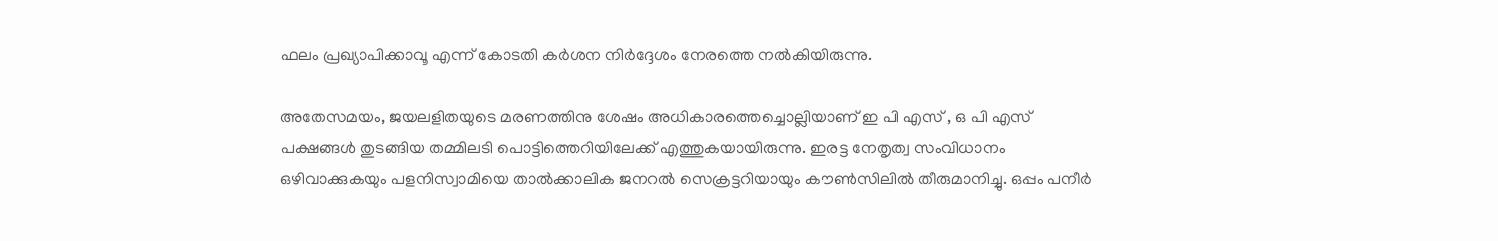ഫലം പ്രഖ്യാപിക്കാവൂ എന്ന് കോടതി കര്‍ശന നിര്‍ദ്ദേശം നേരത്തെ നല്‍കിയിരുന്നു.

അതേസമയം, ജയലളിതയുടെ മരണത്തിനു ശേഷം അധികാരത്തെച്ചൊല്ലിയാണ് ഇ പി എസ് , ഒ പി എസ് പക്ഷങ്ങള്‍ തുടങ്ങിയ തമ്മിലടി പൊട്ടിത്തെറിയിലേക്ക് എത്തുകയായിരുന്നു. ഇരട്ട നേതൃത്വ സംവിധാനം ഒഴിവാക്കുകയും പളനിസ്വാമിയെ താല്‍ക്കാലിക ജനറല്‍ സെക്രട്ടറിയായും കൗണ്‍സിലില്‍ തീരുമാനിച്ചു. ഒപ്പം പനീര്‍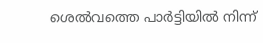ശെല്‍വത്തെ പാര്‍ട്ടിയില്‍ നിന്ന്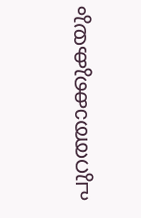പുറത്താക്കുകയും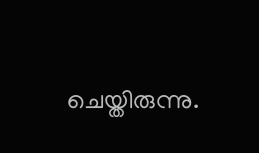ചെയ്തിരുന്നു.